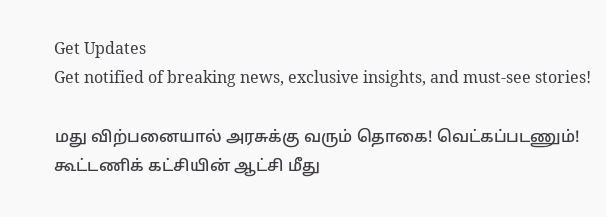Get Updates
Get notified of breaking news, exclusive insights, and must-see stories!

மது விற்பனையால் அரசுக்கு வரும் தொகை! வெட்கப்படணும்! கூட்டணிக் கட்சியின் ஆட்சி மீது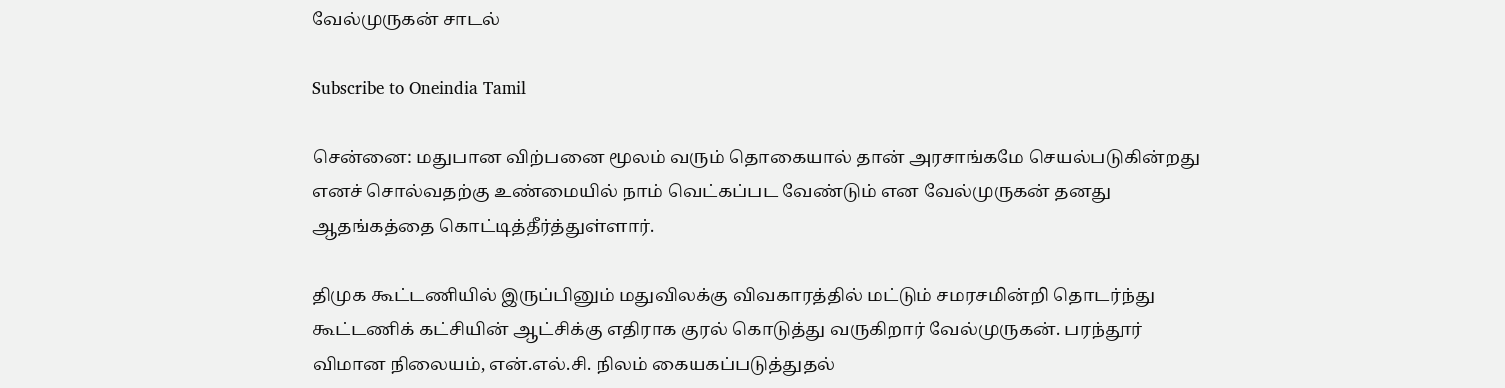வேல்முருகன் சாடல்

Subscribe to Oneindia Tamil

சென்னை: மதுபான விற்பனை மூலம் வரும் தொகையால் தான் அரசாங்கமே செயல்படுகின்றது எனச் சொல்வதற்கு உண்மையில் நாம் வெட்கப்பட வேண்டும் என வேல்முருகன் தனது ஆதங்கத்தை கொட்டித்தீர்த்துள்ளார்.

திமுக கூட்டணியில் இருப்பினும் மதுவிலக்கு விவகாரத்தில் மட்டும் சமரசமின்றி தொடர்ந்து கூட்டணிக் கட்சியின் ஆட்சிக்கு எதிராக குரல் கொடுத்து வருகிறார் வேல்முருகன். பரந்தூர் விமான நிலையம், என்.எல்.சி. நிலம் கையகப்படுத்துதல்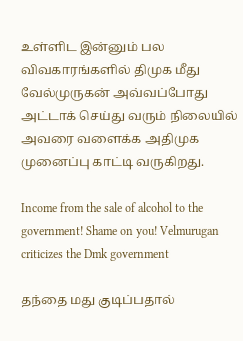உள்ளிட இன்னும் பல விவகாரங்களில் திமுக மீது வேல்முருகன் அவ்வப்போது அட்டாக் செய்து வரும் நிலையில் அவரை வளைக்க அதிமுக முனைப்பு காட்டி வருகிறது.

Income from the sale of alcohol to the government! Shame on you! Velmurugan criticizes the Dmk government

தந்தை மது குடிப்பதால்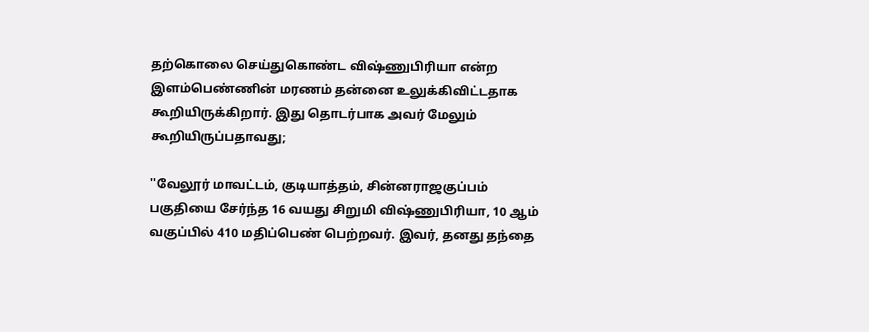தற்கொலை செய்துகொண்ட விஷ்ணுபிரியா என்ற இளம்பெண்ணின் மரணம் தன்னை உலுக்கிவிட்டதாக கூறியிருக்கிறார். இது தொடர்பாக அவர் மேலும் கூறியிருப்பதாவது;

''வேலூர் மாவட்டம், குடியாத்தம், சின்னராஜகுப்பம் பகுதியை சேர்ந்த 16 வயது சிறுமி விஷ்ணுபிரியா, 10 ஆம் வகுப்பில் 410 மதிப்பெண் பெற்றவர். இவர், தனது தந்தை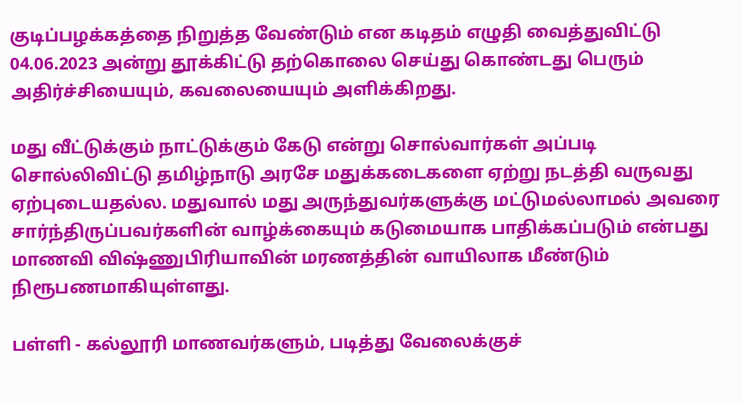குடிப்பழக்கத்தை நிறுத்த வேண்டும் என கடிதம் எழுதி வைத்துவிட்டு 04.06.2023 அன்று தூக்கிட்டு தற்கொலை செய்து கொண்டது பெரும் அதிர்ச்சியையும், கவலையையும் அளிக்கிறது.

மது வீட்டுக்கும் நாட்டுக்கும் கேடு என்று சொல்வார்கள் அப்படி சொல்லிவிட்டு தமிழ்நாடு அரசே மதுக்கடைகளை ஏற்று நடத்தி வருவது ஏற்புடையதல்ல. மதுவால் மது அருந்துவர்களுக்கு மட்டுமல்லாமல் அவரை சார்ந்திருப்பவர்களின் வாழ்க்கையும் கடுமையாக பாதிக்கப்படும் என்பது மாணவி விஷ்ணுபிரியாவின் மரணத்தின் வாயிலாக மீண்டும் நிரூபணமாகியுள்ளது.

பள்ளி - கல்லூரி மாணவர்களும், படித்து வேலைக்குச்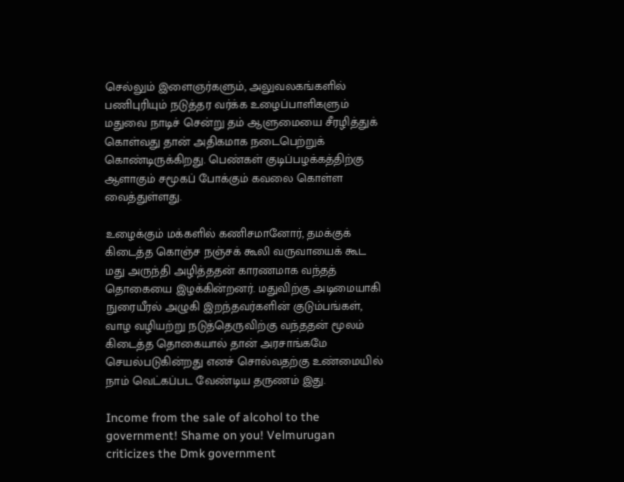செல்லும் இளைஞர்களும், அலுவலகங்களில் பணிபுரியும் நடுத்தர வர்க்க உழைப்பாளிகளும் மதுவை நாடிச் சென்று தம் ஆளுமையை சீரழித்துக் கொள்வது தான் அதிகமாக நடைபெற்றுக் கொண்டிருக்கிறது. பெண்கள் குடிப்பழக்கத்திற்கு ஆளாகும் சமூகப் போக்கும் கவலை கொள்ள வைத்துள்ளது.

உழைக்கும் மக்களில் கணிசமானோர், தமக்குக் கிடைத்த கொஞ்ச நஞ்சக் கூலி வருவாயைக் கூட மது அருந்தி அழித்ததன் காரணமாக வந்தத் தொகையை இழக்கின்றனர். மதுவிற்கு அடிமையாகி நுரையீரல் அழுகி இறந்தவர்களின் குடும்பங்கள், வாழ வழியற்று நடுத்தெருவிற்கு வந்ததன் மூலம் கிடைத்த தொகையால் தான் அரசாங்கமே செயல்படுகின்றது எனச் சொல்வதற்கு உண்மையில் நாம் வெட்கப்பட வேண்டிய தருணம் இது.

Income from the sale of alcohol to the government! Shame on you! Velmurugan criticizes the Dmk government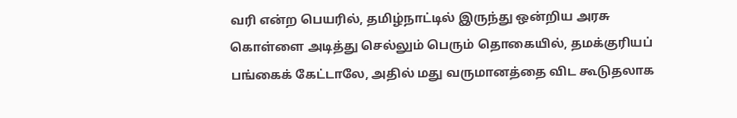வரி என்ற பெயரில், தமிழ்நாட்டில் இருந்து ஒன்றிய அரசு கொள்ளை அடித்து செல்லும் பெரும் தொகையில், தமக்குரியப் பங்கைக் கேட்டாலே, அதில் மது வருமானத்தை விட கூடுதலாக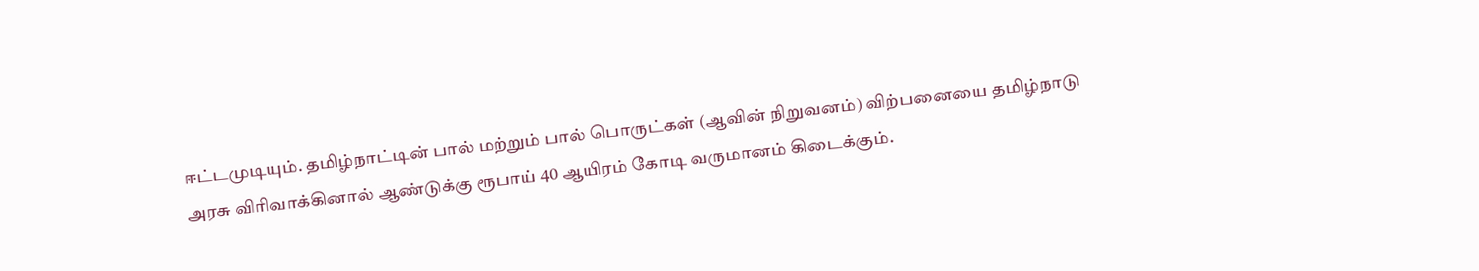ஈட்டமுடியும். தமிழ்நாட்டின் பால் மற்றும் பால் பொருட்கள் (ஆவின் நிறுவனம்) விற்பனையை தமிழ்நாடு அரசு விரிவாக்கினால் ஆண்டுக்கு ரூபாய் 40 ஆயிரம் கோடி வருமானம் கிடைக்கும்.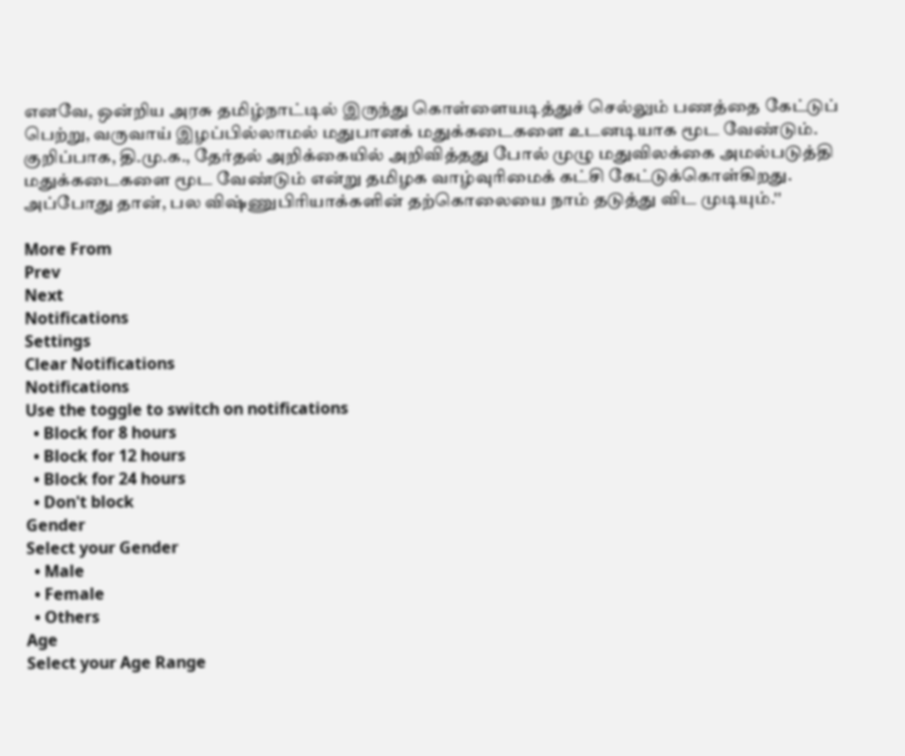எனவே, ஒன்றிய அரசு தமிழ்நாட்டில் இருந்து கொள்ளையடித்துச் செல்லும் பணத்தை கேட்டுப் பெற்று, வருவாய் இழப்பில்லாமல் மதுபானக் மதுக்கடைகளை உடனடியாக மூட வேண்டும். குறிப்பாக, தி.மு.க., தேர்தல் அறிக்கையில் அறிவித்தது போல் முழு மதுவிலக்கை அமல்படுத்தி மதுக்கடைகளை மூட வேண்டும் என்று தமிழக வாழ்வுரிமைக் கட்சி கேட்டுக்கொள்கிறது. அப்போது தான், பல விஷ்ணுபிரியாக்களின் தற்கொலையை நாம் தடுத்து விட முடியும்.''

More From
Prev
Next
Notifications
Settings
Clear Notifications
Notifications
Use the toggle to switch on notifications
  • Block for 8 hours
  • Block for 12 hours
  • Block for 24 hours
  • Don't block
Gender
Select your Gender
  • Male
  • Female
  • Others
Age
Select your Age Range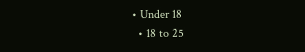• Under 18
  • 18 to 25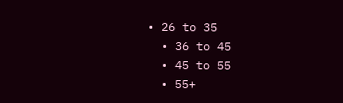• 26 to 35
  • 36 to 45
  • 45 to 55
  • 55+